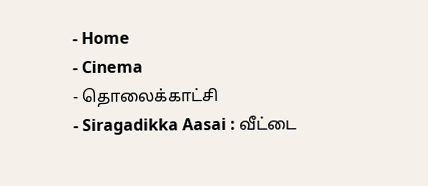- Home
- Cinema
- தொலைக்காட்சி
- Siragadikka Aasai : வீட்டை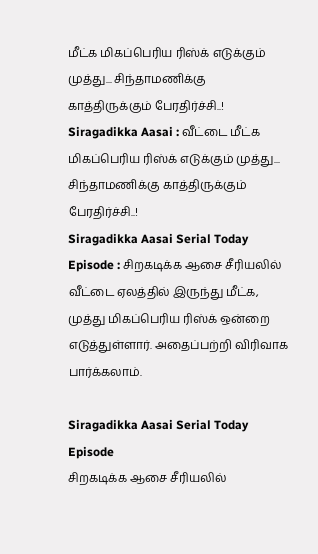மீட்க மிகப்பெரிய ரிஸ்க் எடுக்கும் முத்து... சிந்தாமணிக்கு காத்திருக்கும் பேரதிர்ச்சி..!
Siragadikka Aasai : வீட்டை மீட்க மிகப்பெரிய ரிஸ்க் எடுக்கும் முத்து... சிந்தாமணிக்கு காத்திருக்கும் பேரதிர்ச்சி..!
Siragadikka Aasai Serial Today Episode : சிறகடிக்க ஆசை சீரியலில் வீட்டை ஏலத்தில் இருந்து மீட்க, முத்து மிகப்பெரிய ரிஸ்க் ஒன்றை எடுத்துள்ளார். அதைப்பற்றி விரிவாக பார்க்கலாம்.

Siragadikka Aasai Serial Today Episode
சிறகடிக்க ஆசை சீரியலில்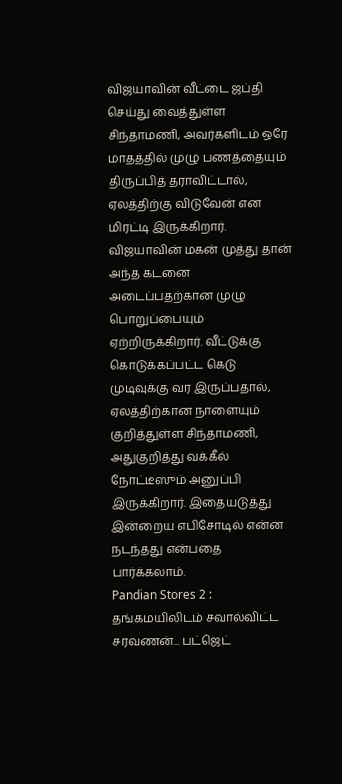விஜயாவின் வீட்டை ஜப்தி செய்து வைத்துள்ள சிந்தாமணி, அவர்களிடம் ஒரே மாதத்தில் முழு பணத்தையும் திருப்பித் தராவிட்டால், ஏலத்திற்கு விடுவேன் என மிரட்டி இருக்கிறார். விஜயாவின் மகன் முத்து தான் அந்த கடனை அடைப்பதற்கான முழு பொறுப்பையும் ஏற்றிருக்கிறார். வீட்டுக்கு கொடுக்கப்பட்ட கெடு முடிவுக்கு வர இருப்பதால், ஏலத்திற்கான நாளையும் குறித்துள்ள சிந்தாமணி, அதுகுறித்து வக்கீல் நோட்டீஸும் அனுப்பி இருக்கிறார். இதையடுத்து இன்றைய எபிசோடில் என்ன நடந்தது என்பதை பார்க்கலாம்.
Pandian Stores 2 : தங்கமயிலிடம் சவால்விட்ட சரவணன்... பட்ஜெட்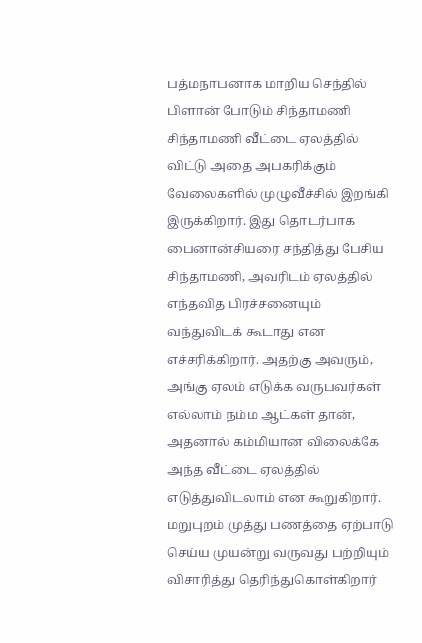பத்மநாபனாக மாறிய செந்தில்
பிளான் போடும் சிந்தாமணி
சிந்தாமணி வீட்டை ஏலத்தில் விட்டு அதை அபகரிக்கும் வேலைகளில் முழுவீச்சில் இறங்கி இருக்கிறார். இது தொடர்பாக பைனான்சியரை சந்தித்து பேசிய சிந்தாமணி, அவரிடம் ஏலத்தில் எந்தவித பிரச்சனையும் வந்துவிடக் கூடாது என எச்சரிக்கிறார். அதற்கு அவரும், அங்கு ஏலம் எடுக்க வருபவர்கள் எல்லாம் நம்ம ஆட்கள் தான், அதனால் கம்மியான விலைக்கே அந்த வீட்டை ஏலத்தில் எடுத்துவிடலாம் என கூறுகிறார். மறுபுறம் முத்து பணத்தை ஏற்பாடு செய்ய முயன்று வருவது பற்றியும் விசாரித்து தெரிந்துகொள்கிறார்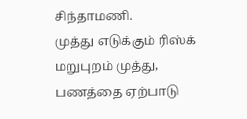சிந்தாமணி.
முத்து எடுக்கும் ரிஸ்க்
மறுபுறம் முத்து, பணத்தை ஏற்பாடு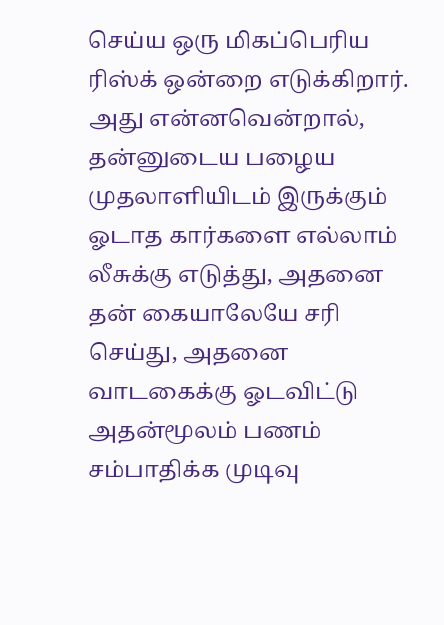செய்ய ஒரு மிகப்பெரிய ரிஸ்க் ஒன்றை எடுக்கிறார். அது என்னவென்றால், தன்னுடைய பழைய முதலாளியிடம் இருக்கும் ஓடாத கார்களை எல்லாம் லீசுக்கு எடுத்து, அதனை தன் கையாலேயே சரி செய்து, அதனை வாடகைக்கு ஓடவிட்டு அதன்மூலம் பணம் சம்பாதிக்க முடிவு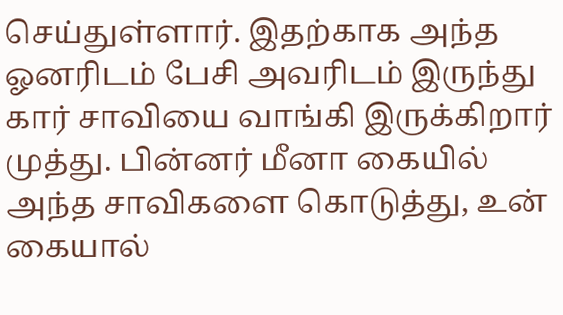செய்துள்ளார். இதற்காக அந்த ஓனரிடம் பேசி அவரிடம் இருந்து கார் சாவியை வாங்கி இருக்கிறார் முத்து. பின்னர் மீனா கையில் அந்த சாவிகளை கொடுத்து, உன் கையால்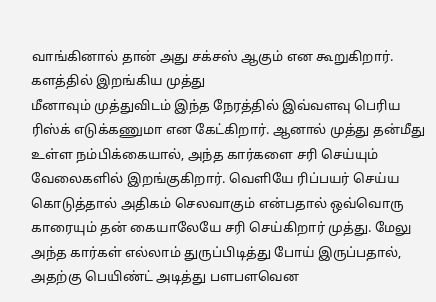வாங்கினால் தான் அது சக்சஸ் ஆகும் என கூறுகிறார்.
களத்தில் இறங்கிய முத்து
மீனாவும் முத்துவிடம் இந்த நேரத்தில் இவ்வளவு பெரிய ரிஸ்க் எடுக்கணுமா என கேட்கிறார். ஆனால் முத்து தன்மீது உள்ள நம்பிக்கையால், அந்த கார்களை சரி செய்யும் வேலைகளில் இறங்குகிறார். வெளியே ரிப்பயர் செய்ய கொடுத்தால் அதிகம் செலவாகும் என்பதால் ஒவ்வொரு காரையும் தன் கையாலேயே சரி செய்கிறார் முத்து. மேலு அந்த கார்கள் எல்லாம் துருப்பிடித்து போய் இருப்பதால், அதற்கு பெயிண்ட் அடித்து பளபளவென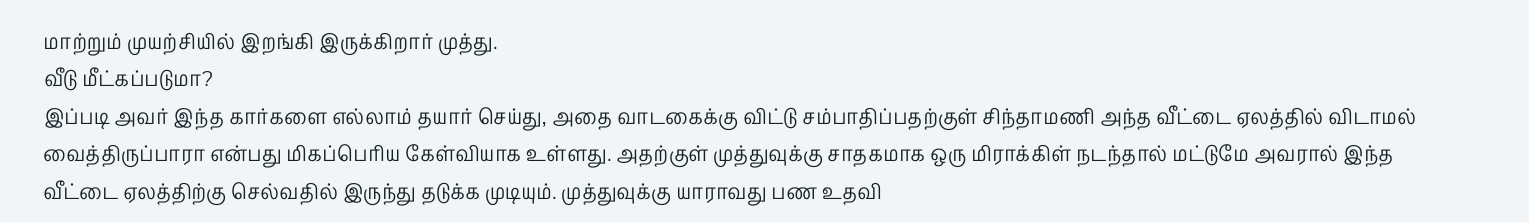மாற்றும் முயற்சியில் இறங்கி இருக்கிறார் முத்து.
வீடு மீட்கப்படுமா?
இப்படி அவர் இந்த கார்களை எல்லாம் தயார் செய்து, அதை வாடகைக்கு விட்டு சம்பாதிப்பதற்குள் சிந்தாமணி அந்த வீட்டை ஏலத்தில் விடாமல் வைத்திருப்பாரா என்பது மிகப்பெரிய கேள்வியாக உள்ளது. அதற்குள் முத்துவுக்கு சாதகமாக ஒரு மிராக்கிள் நடந்தால் மட்டுமே அவரால் இந்த வீட்டை ஏலத்திற்கு செல்வதில் இருந்து தடுக்க முடியும். முத்துவுக்கு யாராவது பண உதவி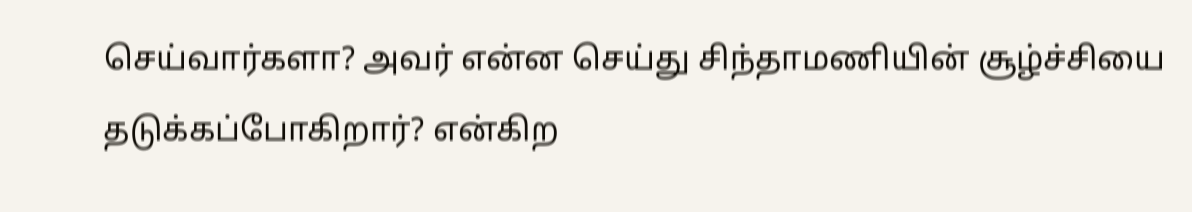செய்வார்களா? அவர் என்ன செய்து சிந்தாமணியின் சூழ்ச்சியை தடுக்கப்போகிறார்? என்கிற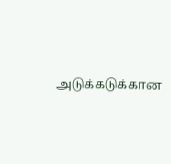அடுக்கடுக்கான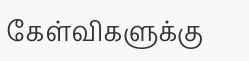கேள்விகளுக்கு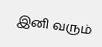இனி வரும்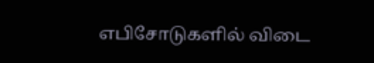எபிசோடுகளில் விடை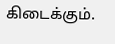கிடைக்கும்.